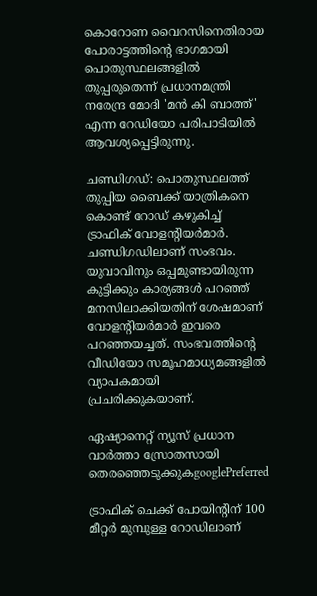കൊറോണ വൈറസിനെതിരായ പോരാട്ടത്തിന്റെ ഭാഗമായി പൊതുസ്ഥലങ്ങളിൽ തുപ്പരുതെന്ന് പ്രധാനമന്ത്രി നരേന്ദ്ര മോദി 'മൻ കി ബാത്ത്' എന്ന റേഡിയോ പരിപാടിയില്‍ ആവശ്യപ്പെട്ടിരുന്നു.

ചണ്ഡിഗഡ്: പൊതുസ്ഥലത്ത് തുപ്പിയ ബൈക്ക് യാത്രികനെ കൊണ്ട് റോഡ് കഴുകിച്ച് ട്രാഫിക് വോളന്റിയർമാർ. ചണ്ഡിഗഡിലാണ് സംഭവം. യുവാവിനും ഒപ്പമുണ്ടായിരുന്ന കുട്ടിക്കും കാര്യങ്ങൾ പറഞ്ഞ് മനസിലാക്കിയതിന് ശേഷമാണ് വോളന്റിയർമാർ ഇവരെ പറഞ്ഞയച്ചത്. സംഭവത്തിന്റെ വീഡിയോ സമൂഹമാധ്യമങ്ങളിൽ വ്യാപകമായി പ്രചരിക്കുകയാണ്.

ഏഷ്യാനെറ്റ് ന്യൂസ് പ്രധാന വാർത്താ സ്രോതസായി തെരഞ്ഞെടുക്കുകgooglePreferred

ട്രാഫിക് ചെക്ക് പോയിന്റിന് 100 മീറ്റർ മുമ്പുള്ള റോഡിലാണ്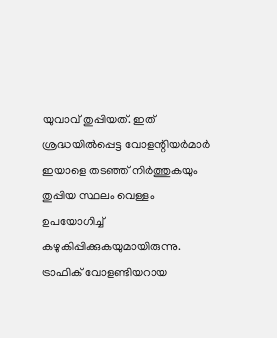യുവാവ് തുപ്പിയത്. ഇത് ശ്രദ്ധയിൽപ്പെട്ട വോളന്റിയർമാർ ഇയാളെ തടഞ്ഞ് നിർത്തുകയും തുപ്പിയ സ്ഥലം വെള്ളം ഉപയോഗിച്ച് കഴുകിപ്പിക്കുകയുമായിരുന്നു. ട്രാഫിക് വോളണ്ടിയറായ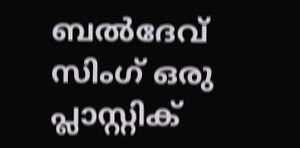ബൽ‌ദേവ് സിംഗ് ഒരു പ്ലാസ്റ്റിക്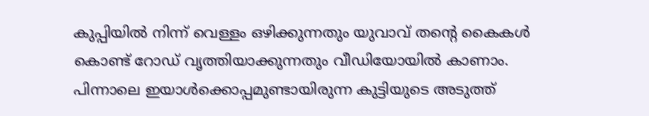കുപ്പിയിൽ നിന്ന് വെള്ളം ഒഴിക്കുന്നതും യുവാവ് തന്റെ കൈകൾ കൊണ്ട് റോഡ് വൃത്തിയാക്കുന്നതും വീഡിയോയിൽ കാണാം. പിന്നാലെ ഇയാൾക്കൊപ്പമുണ്ടായിരുന്ന കുട്ടിയുടെ അടുത്ത്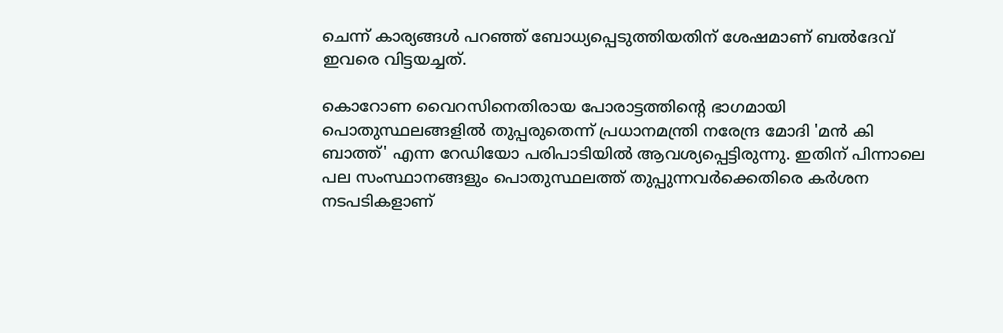ചെന്ന് കാര്യങ്ങൾ പറഞ്ഞ് ബോധ്യപ്പെടുത്തിയതിന് ശേഷമാണ് ബൽ‌ദേവ് ഇവരെ വിട്ടയച്ചത്.

കൊറോണ വൈറസിനെതിരായ പോരാട്ടത്തിന്റെ ഭാഗമായി പൊതുസ്ഥലങ്ങളിൽ തുപ്പരുതെന്ന് പ്രധാനമന്ത്രി നരേന്ദ്ര മോദി 'മൻ കി ബാത്ത്' എന്ന റേഡിയോ പരിപാടിയില്‍ ആവശ്യപ്പെട്ടിരുന്നു. ഇതിന് പിന്നാലെ പല സംസ്ഥാനങ്ങളും പൊതുസ്ഥലത്ത് തുപ്പുന്നവർക്കെതിരെ കർശന നടപടികളാണ്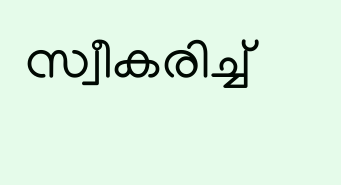സ്വീകരിച്ച്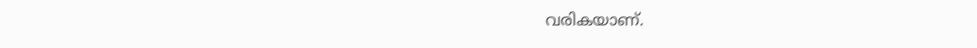വരികയാണ്.